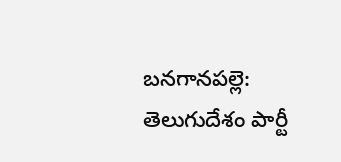బనగానపల్లె: తెలుగుదేశం పార్టీ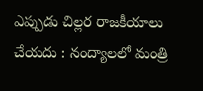ఎప్పుడు చిల్లర రాజకీయాలు చేయదు : నంద్యాలలో మంత్రి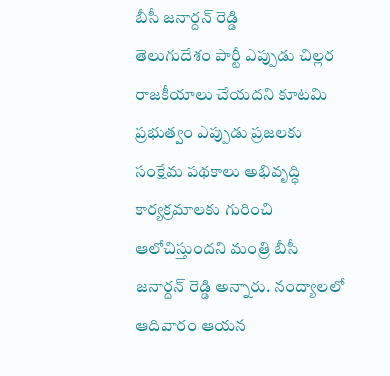బీసీ జనార్దన్ రెడ్డి
తెలుగుదేశం పార్టీ ఎప్పుడు చిల్లర రాజకీయాలు చేయదని కూటమి ప్రభుత్వం ఎప్పుడు ప్రజలకు సంక్షేమ పథకాలు అభివృద్ధి కార్యక్రమాలకు గురించి ఆలోచిస్తుందని మంత్రి బీసీ జనార్దన్ రెడ్డి అన్నారు. నంద్యాలలో ఆదివారం ఆయన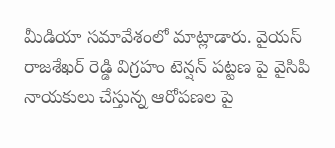మీడియా సమావేశంలో మాట్లాడారు. వైయస్ రాజశేఖర్ రెడ్డి విగ్రహం టెన్షన్ పట్టణ పై వైసిపి నాయకులు చేస్తున్న ఆరోపణల పై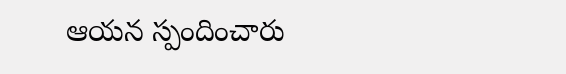ఆయన స్పందించారు